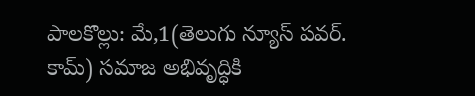పాలకొల్లు: మే,1(తెలుగు న్యూస్ పవర్. కామ్) సమాజ అభివృద్ధికి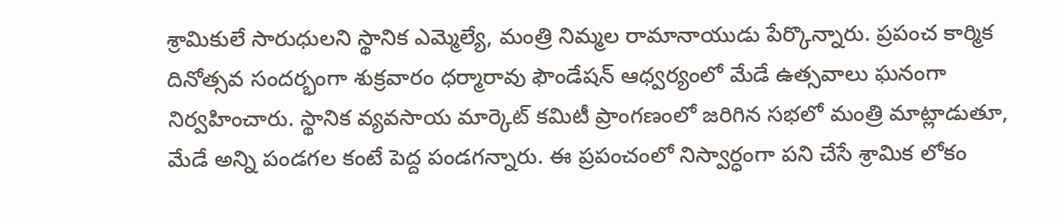శ్రామికులే సారుధులని స్థానిక ఎమ్మెల్యే, మంత్రి నిమ్మల రామానాయుడు పేర్కొన్నారు. ప్రపంచ కార్మిక దినోత్సవ సందర్భంగా శుక్రవారం ధర్మారావు ఫౌండేషన్ ఆధ్వర్యంలో మేడే ఉత్సవాలు ఘనంగా నిర్వహించారు. స్థానిక వ్యవసాయ మార్కెట్ కమిటీ ప్రాంగణంలో జరిగిన సభలో మంత్రి మాట్లాడుతూ, మేడే అన్ని పండగల కంటే పెద్ద పండగన్నారు. ఈ ప్రపంచంలో నిస్వార్ధంగా పని చేసే శ్రామిక లోకం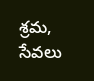శ్రమ, సేవలు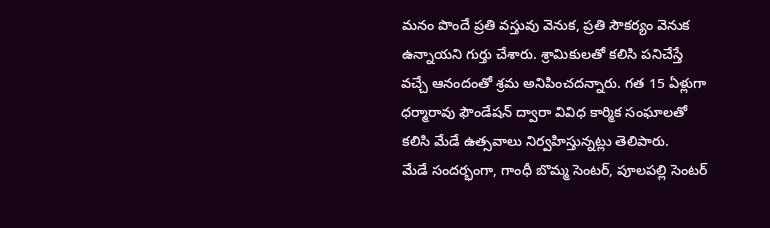మనం పొందే ప్రతి వస్తువు వెనుక, ప్రతి సౌకర్యం వెనుక ఉన్నాయని గుర్తు చేశారు. శ్రామికులతో కలిసి పనిచేస్తే వచ్చే ఆనందంతో శ్రమ అనిపించదన్నారు. గత 15 ఏళ్లుగా ధర్మారావు ఫౌండేషన్ ద్వారా వివిధ కార్మిక సంఘాలతో కలిసి మేడే ఉత్సవాలు నిర్వహిస్తున్నట్లు తెలిపారు.
మేడే సందర్భంగా, గాంధీ బొమ్మ సెంటర్, పూలపల్లి సెంటర్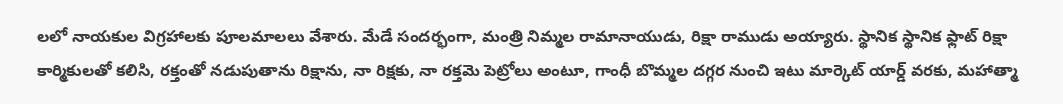లలో నాయకుల విగ్రహాలకు పూలమాలలు వేశారు. మేడే సందర్భంగా, మంత్రి నిమ్మల రామానాయుడు, రిక్షా రాముడు అయ్యారు. స్థానిక స్థానిక ఫ్లాట్ రిక్షా కార్మికులతో కలిసి, రక్తంతో నడుపుతాను రిక్షాను, నా రిక్షకు, నా రక్తమె పెట్రోలు అంటూ, గాంధీ బొమ్మల దగ్గర నుంచి ఇటు మార్కెట్ యార్డ్ వరకు, మహాత్మా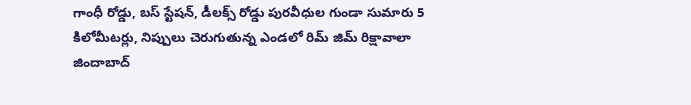గాంధీ రోడ్డు, బస్ స్టేషన్, డీలక్స్ రోడ్డు పురవీధుల గుండా సుమారు 5 కిలోమీటర్లు, నిప్పులు చెరుగుతున్న ఎండలో రిమ్ జిమ్ రిక్షావాలా జిందాబాద్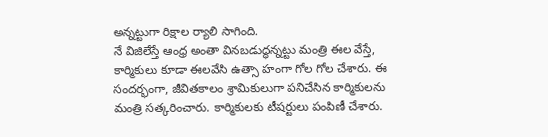అన్నట్టుగా రిక్షాల ర్యాలి సాగింది.
నే విజిలేస్తే ఆంధ్ర అంతా వినబడుద్ధన్నట్టు మంత్రి ఈల వేస్తే, కార్మికులు కూడా ఈలవేసి ఉత్సా హంగా గోల గోల చేశారు. ఈ సందర్భంగా, జీవితకాలం శ్రామికులుగా పనిచేసిన కార్మికులను మంత్రి సత్కరించారు. కార్మికులకు టీషర్టులు పంపిణీ చేశారు.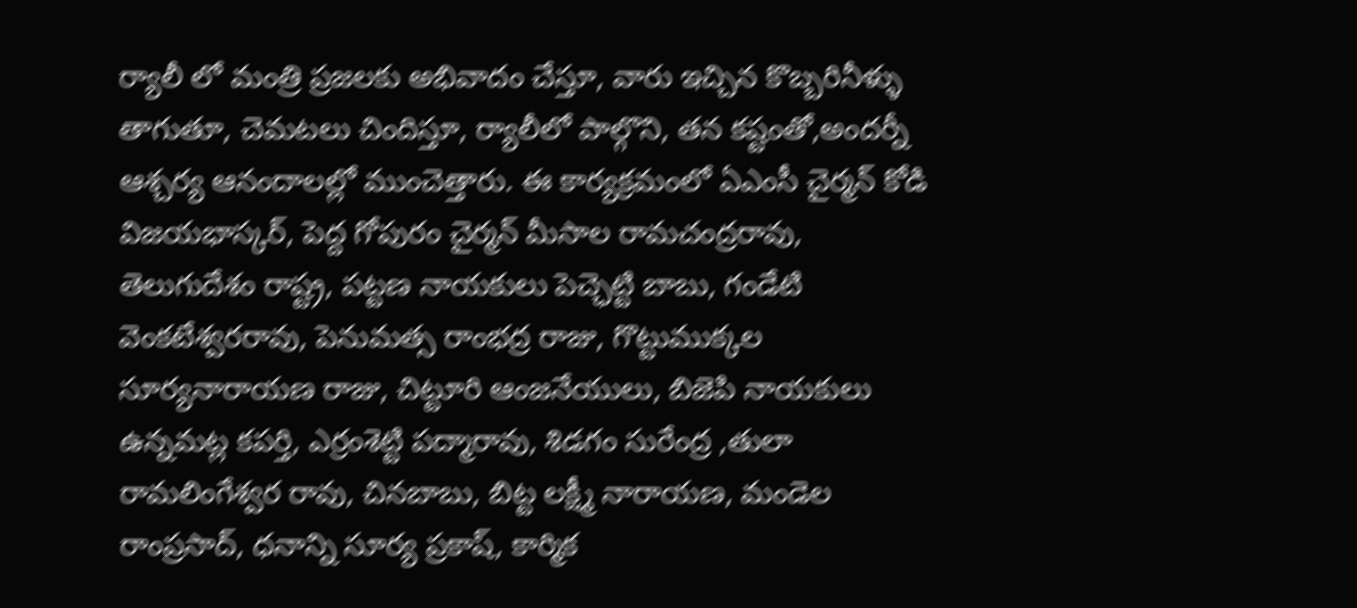ర్యాలీ లో మంత్రి ప్రజలకు అభివాదం చేస్తూ, వారు ఇచ్చిన కొబ్బరినీళ్ళు తాగుతూ, చెమటలు చిందిస్తూ, ర్యాలీలో పాల్గొని, తన కష్టంతో,అందర్నీ ఆశ్చర్య ఆనందాలల్లో ముంచెత్తారు. ఈ కార్యక్రమంలో ఏఎంసీ చైర్మన్ కోడి విజయభాస్కర్, పెద్ద గోపురం చైర్మన్ మీసాల రామచంద్రరావు, తెలుగుదేశం రాష్ట్ర, పట్టణ నాయకులు పెచ్ఛెట్టి బాబు, గండేటి వెంకటేశ్వరరావు, పెనుమత్స రాంభద్ర రాజు, గొట్టుముక్కల సూర్యనారాయణ రాజు, చిట్టూరి ఆంజనేయులు, బిజెపి నాయకులు ఉన్నమట్ల కపర్తి, ఎర్రంశెట్టి పద్మారావు, శిడగం సురేంద్ర ,తులా రామలింగేశ్వర రావు, చినబాబు, బిట్ట లక్ష్మీ నారాయణ, మండెల రాంప్రసాద్, ధనాన్ని సూర్య ప్రకాష్, కార్మిక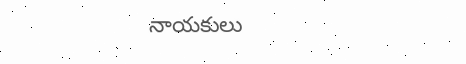నాయకులు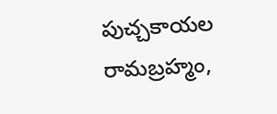పుచ్చకాయల రామబ్రహ్మం,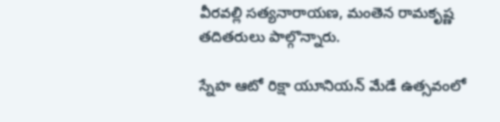వీరవల్లి సత్యనారాయణ, మంతెన రామకృష్ణ తదితరులు పాల్గొన్నారు.

స్నేహ ఆటో రిక్షా యూనియన్ మేడే ఉత్సవంలో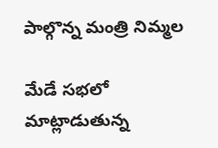పాల్గొన్న మంత్రి నిమ్మల

మేడే సభలో మాట్లాడుతున్న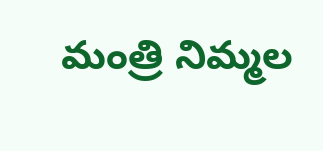మంత్రి నిమ్మల